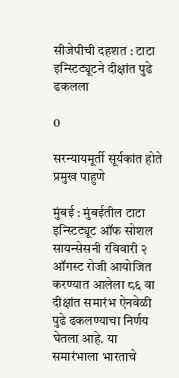सीजेपीची दहशत : टाटा इन्स्टिट्यूटने दीक्षांत पुढे ढकलला

0

सरन्यायमूर्ती सूर्यकांत होते प्रमुख पाहुणे

मुंबई : मुंबईतील टाटा इन्स्टिट्यूट ऑफ सोशल सायन्सेसनी रविवारी २ ऑगस्ट रोजी आयोजित करण्यात आलेला ८६ वा दीक्षांत समारंभ ऐनवेळी पुढे ढकलण्याचा निर्णय घेतला आहे. या समारंभाला भारताचे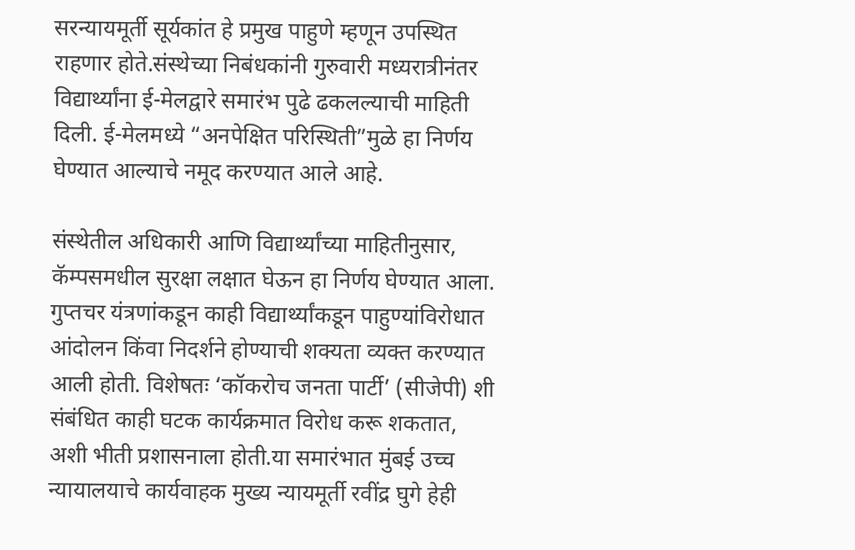सरन्यायमूर्ती सूर्यकांत हे प्रमुख पाहुणे म्हणून उपस्थित राहणार होते.संस्थेच्या निबंधकांनी गुरुवारी मध्यरात्रीनंतर विद्यार्थ्यांना ई-मेलद्वारे समारंभ पुढे ढकलल्याची माहिती दिली. ई-मेलमध्ये “अनपेक्षित परिस्थिती”मुळे हा निर्णय घेण्यात आल्याचे नमूद करण्यात आले आहे.

संस्थेतील अधिकारी आणि विद्यार्थ्यांच्या माहितीनुसार, कॅम्पसमधील सुरक्षा लक्षात घेऊन हा निर्णय घेण्यात आला. गुप्तचर यंत्रणांकडून काही विद्यार्थ्यांकडून पाहुण्यांविरोधात आंदोलन किंवा निदर्शने होण्याची शक्यता व्यक्त करण्यात आली होती. विशेषतः ‘कॉकरोच जनता पार्टी’ (सीजेपी) शी संबंधित काही घटक कार्यक्रमात विरोध करू शकतात, अशी भीती प्रशासनाला होती.या समारंभात मुंबई उच्च न्यायालयाचे कार्यवाहक मुख्य न्यायमूर्ती रवींद्र घुगे हेही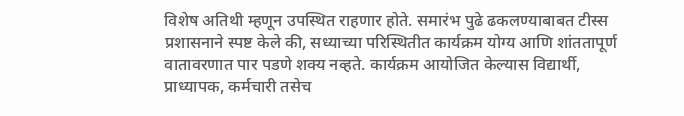विशेष अतिथी म्हणून उपस्थित राहणार होते. समारंभ पुढे ढकलण्याबाबत टीस्स प्रशासनाने स्पष्ट केले की, सध्याच्या परिस्थितीत कार्यक्रम योग्य आणि शांततापूर्ण वातावरणात पार पडणे शक्य नव्हते. कार्यक्रम आयोजित केल्यास विद्यार्थी, प्राध्यापक, कर्मचारी तसेच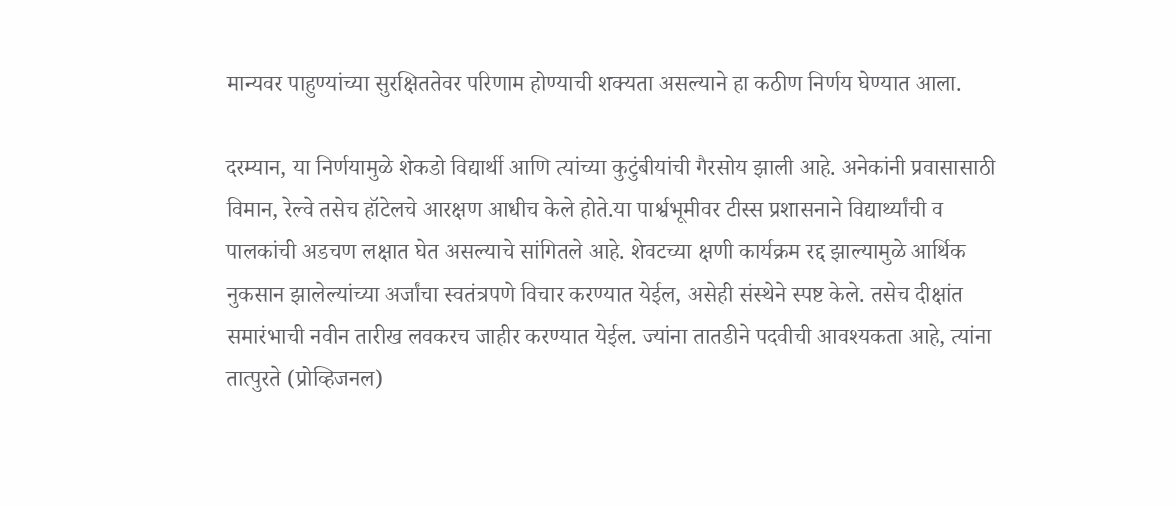मान्यवर पाहुण्यांच्या सुरक्षिततेवर परिणाम होण्याची शक्यता असल्याने हा कठीण निर्णय घेण्यात आला.

दरम्यान, या निर्णयामुळे शेकडो विद्यार्थी आणि त्यांच्या कुटुंबीयांची गैरसोय झाली आहे. अनेकांनी प्रवासासाठी विमान, रेल्वे तसेच हॉटेलचे आरक्षण आधीच केले होते.या पार्श्वभूमीवर टीस्स प्रशासनाने विद्यार्थ्यांची व पालकांची अडचण लक्षात घेत असल्याचे सांगितले आहे. शेवटच्या क्षणी कार्यक्रम रद्द झाल्यामुळे आर्थिक नुकसान झालेल्यांच्या अर्जांचा स्वतंत्रपणे विचार करण्यात येईल, असेही संस्थेने स्पष्ट केले. तसेच दीक्षांत समारंभाची नवीन तारीख लवकरच जाहीर करण्यात येईल. ज्यांना तातडीने पदवीची आवश्यकता आहे, त्यांना तात्पुरते (प्रोव्हिजनल)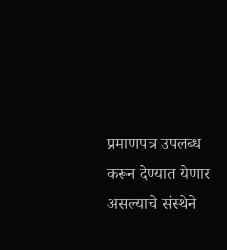प्रमाणपत्र उपलब्ध करून देण्यात येणार असल्याचे संस्थेने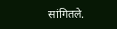सांगितले.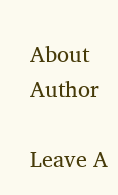About Author

Leave A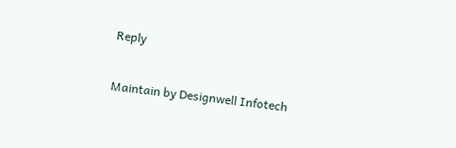Reply

Maintain by Designwell Infotech